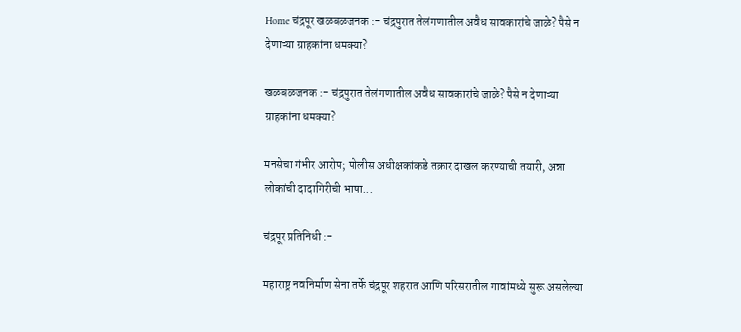Home चंद्रपूर खळबळजनक :- चंद्रपुरात तेलंगणातील अवैध सावकारांचे जाळे? पैसे न देणाऱ्या ग्राहकांना धमक्या?

खळबळजनक :- चंद्रपुरात तेलंगणातील अवैध सावकारांचे जाळे? पैसे न देणाऱ्या ग्राहकांना धमक्या?

मनसेचा गंभीर आरोप; पोलीस अधीक्षकांकडे तक्रार दाखल करण्याची तयारी, अन्ना लोकांची दादागिरीची भाषा...

चंद्रपूर प्रतिनिधी :-

महाराष्ट्र नवनिर्माण सेना तर्फे चंद्रपूर शहरात आणि परिसरातील गावांमध्ये सुरू असलेल्या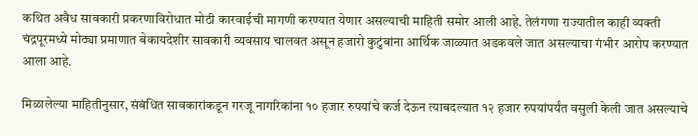कथित अवैध सावकारी प्रकरणाविरोधात मोठी कारवाईची मागणी करण्यात येणार असल्याची माहिती समोर आली आहे. तेलंगणा राज्यातील काही व्यक्ती चंद्रपूरमध्ये मोठ्या प्रमाणात बेकायदेशीर सावकारी व्यवसाय चालवत असून हजारो कुटुंबांना आर्थिक जाळ्यात अडकवले जात असल्याचा गंभीर आरोप करण्यात आला आहे.

मिळालेल्या माहितीनुसार, संबंधित सावकारांकडून गरजू नागरिकांना १० हजार रुपयांचे कर्ज देऊन त्याबदल्यात १२ हजार रुपयांपर्यंत वसुली केली जात असल्याचे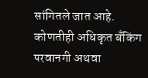सांगितले जात आहे. कोणतीही अधिकृत बँकिंग परवानगी अथवा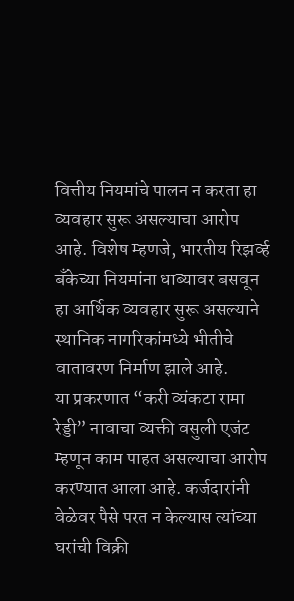वित्तीय नियमांचे पालन न करता हा व्यवहार सुरू असल्याचा आरोप आहे. विशेष म्हणजे, भारतीय रिझर्व्ह बँकेच्या नियमांना धाब्यावर बसवून हा आर्थिक व्यवहार सुरू असल्याने स्थानिक नागरिकांमध्ये भीतीचे वातावरण निर्माण झाले आहे.
या प्रकरणात “करी व्यंकटा रामा रेड्डी” नावाचा व्यक्ती वसुली एजंट म्हणून काम पाहत असल्याचा आरोप करण्यात आला आहे. कर्जदारांनी वेळेवर पैसे परत न केल्यास त्यांच्या घरांची विक्री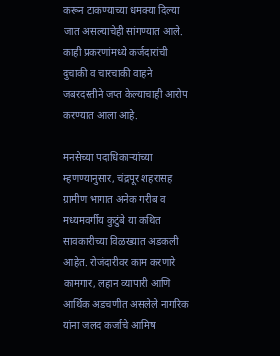करून टाकण्याच्या धमक्या दिल्या जात असल्याचेही सांगण्यात आले. काही प्रकरणांमध्ये कर्जदारांची दुचाकी व चारचाकी वाहने जबरदस्तीने जप्त केल्याचाही आरोप करण्यात आला आहे.

मनसेच्या पदाधिकाऱ्यांच्या म्हणण्यानुसार, चंद्रपूर शहरासह ग्रामीण भागात अनेक गरीब व मध्यमवर्गीय कुटुंबे या कथित सावकारीच्या विळख्यात अडकली आहेत. रोजंदारीवर काम करणारे कामगार, लहान व्यापारी आणि आर्थिक अडचणीत असलेले नागरिक यांना जलद कर्जाचे आमिष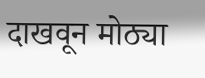दाखवून मोठ्या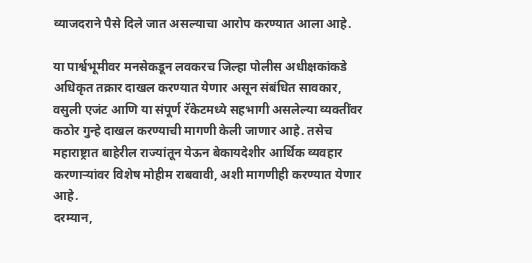व्याजदराने पैसे दिले जात असल्याचा आरोप करण्यात आला आहे.

या पार्श्वभूमीवर मनसेकडून लवकरच जिल्हा पोलीस अधीक्षकांकडे अधिकृत तक्रार दाखल करण्यात येणार असून संबंधित सावकार, वसुली एजंट आणि या संपूर्ण रॅकेटमध्ये सहभागी असलेल्या व्यक्तींवर कठोर गुन्हे दाखल करण्याची मागणी केली जाणार आहे. तसेच महाराष्ट्रात बाहेरील राज्यांतून येऊन बेकायदेशीर आर्थिक व्यवहार करणाऱ्यांवर विशेष मोहीम राबवावी, अशी मागणीही करण्यात येणार आहे.
दरम्यान,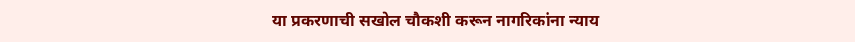या प्रकरणाची सखोल चौकशी करून नागरिकांना न्याय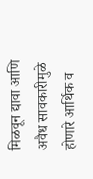मिळवून द्यावा आणि अवैध सावकारीमुळे होणारे आर्थिक व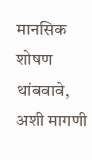मानसिक शोषण थांबवावे, अशी मागणी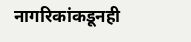नागरिकांकडूनही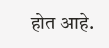होत आहे.